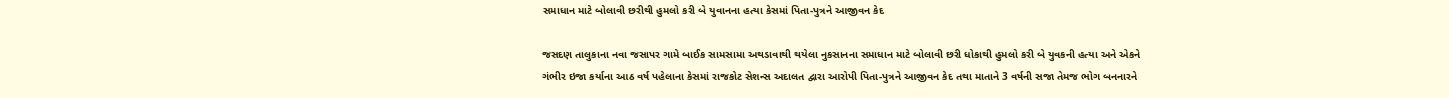સમાધાન માટે બોલાવી છરીથી હુમલો કરી બે યુવાનના હત્યા કેસમાં પિતા-પુત્રને આજીવન કેદ

જસદણ તાલુકાના નવા જસાપર ગામે બાઈક સામસામા અથડાવાથી થયેલા નુકસાનના સમાધાન માટે બોલાવી છરી ધોકાથી હુમલો કરી બે યુવકની હત્યા અને એકને ગંભીર ઇજા કર્યાના આઠ વર્ષ પહેલાના કેસમાં રાજકોટ સેશન્સ અદાલત દ્વારા આરોપી પિતા-પુત્રને આજીવન કેદ તથા માતાને 3 વર્ષની સજા તેમજ ભોગ બનનારને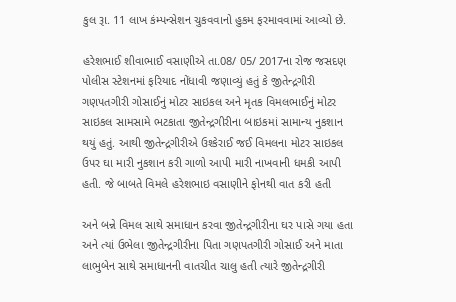કુલ રૂા. 11 લાખ કંમ્પન્સેશન ચુકવવાનો હુકમ ફરમાવવામાં આવ્યો છે.

હરેશભાઈ શીવાભાઈ વસાણીએ તા.08/ 05/ 2017ના રોજ જસદણ પોલીસ સ્ટેશનમાં ફરિયાદ નોંધાવી જણાવ્યું હતું કે જીતેન્દ્રગીરી ગણપતગીરી ગોસાઈનું મોટર સાઇકલ અને મૃતક વિમલભાઈનું મોટર સાઇકલ સામસામે ભટકાતા જીતેન્દ્રગીરીના બાઇકમાં સામાન્ય નુકશાન થયું હતું. આથી જીતેન્દ્રગીરીએ ઉશ્કેરાઈ જઈ વિમલના મોટર સાઇકલ ઉપર ઘા મારી નુકશાન કરી ગાળો આપી મારી નાખવાની ધમકી આપી હતી. જે બાબતે વિમલે હરેશભાઇ વસાણીને ફોનથી વાત કરી હતી

અને બન્ને વિમલ સાથે સમાધાન કરવા જીતેન્દ્રગીરીના ઘર પાસે ગયા હતા અને ત્યાં ઉભેલા જીતેન્દ્રગીરીના પિતા ગણપતગીરી ગોસાઈ અને માતા લાભુબેન સાથે સમાધાનની વાતચીત ચાલુ હતી ત્યારે જીતેન્દ્રગીરી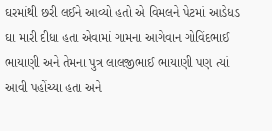ઘરમાંથી છરી લઈને આવ્યો હતો એ વિમલને પેટમાં આડેધડ ઘા મારી દીધા હતા એવામાં ગામના આગેવાન ગોવિંદભાઈ ભાયાણી અને તેમના પુત્ર લાલજીભાઈ ભાયાણી પણ ત્યાં આવી પહોંચ્યા હતા અને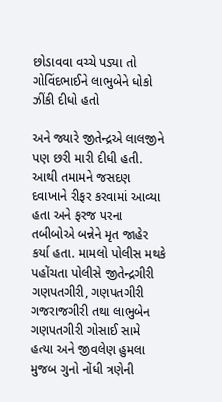છોડાવવા વચ્ચે પડ્યા તો ગોવિંદભાઈને લાભુબેને ધોકો ઝીંકી દીધો હતો

અને જ્યારે જીતેન્દ્રએ લાલજીને પણ છરી મારી દીધી હતી. આથી તમામને જસદણ દવાખાને રીફર કરવામાં આવ્યા હતા અને ફરજ પરના તબીબોએ બન્નેને મૃત જાહેર કર્યા હતા. મામલો પોલીસ મથકે પહોંચતા પોલીસે જીતેન્દ્રગીરી ગણપતગીરી, ગણપતગીરી ગજરાજગીરી તથા લાભુબેન ગણપતગીરી ગોસાઈ સામે હત્યા અને જીવલેણ હુમલા મુજબ ગુનો નોંધી ત્રણેની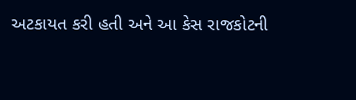અટકાયત કરી હતી અને આ કેસ રાજકોટની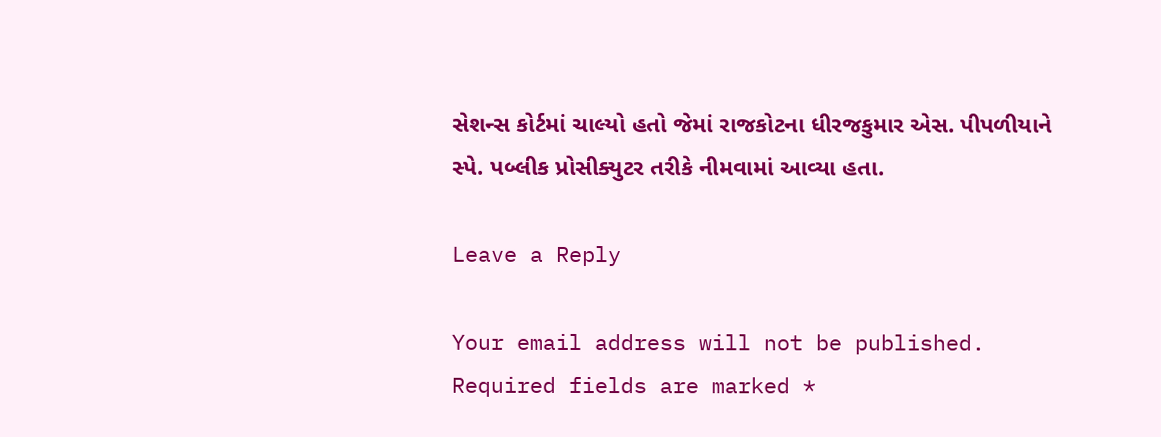સેશન્સ કોર્ટમાં ચાલ્યો હતો જેમાં રાજકોટના ધીરજકુમાર એસ. પીપળીયાને સ્પે. પબ્લીક પ્રોસીક્યુટર તરીકે નીમવામાં આવ્યા હતા.

Leave a Reply

Your email address will not be published. Required fields are marked *